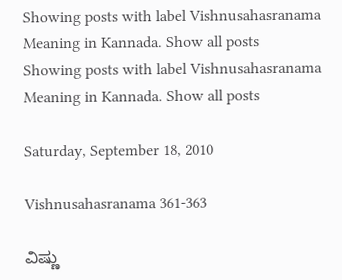Showing posts with label Vishnusahasranama Meaning in Kannada. Show all posts
Showing posts with label Vishnusahasranama Meaning in Kannada. Show all posts

Saturday, September 18, 2010

Vishnusahasranama 361-363

ವಿಷ್ಣು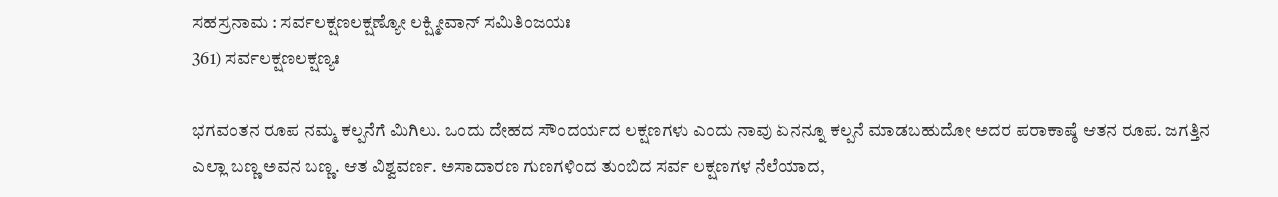ಸಹಸ್ರನಾಮ : ಸರ್ವಲಕ್ಷಣಲಕ್ಷಣ್ಯೋ ಲಕ್ಷ್ಮೀವಾನ್ ಸಮಿತಿಂಜಯಃ
361) ಸರ್ವಲಕ್ಷಣಲಕ್ಷಣ್ಯಃ

ಭಗವಂತನ ರೂಪ ನಮ್ಮ ಕಲ್ಪನೆಗೆ ಮಿಗಿಲು. ಒಂದು ದೇಹದ ಸೌಂದರ್ಯದ ಲಕ್ಷಣಗಳು ಎಂದು ನಾವು ಏನನ್ನೂ ಕಲ್ಪನೆ ಮಾಡಬಹುದೋ ಅದರ ಪರಾಕಾಷ್ಠೆ ಆತನ ರೂಪ. ಜಗತ್ತಿನ ಎಲ್ಲಾ ಬಣ್ಣ ಅವನ ಬಣ್ಣ. ಆತ ವಿಶ್ವವರ್ಣ. ಅಸಾದಾರಣ ಗುಣಗಳಿಂದ ತುಂಬಿದ ಸರ್ವ ಲಕ್ಷಣಗಳ ನೆಲೆಯಾದ,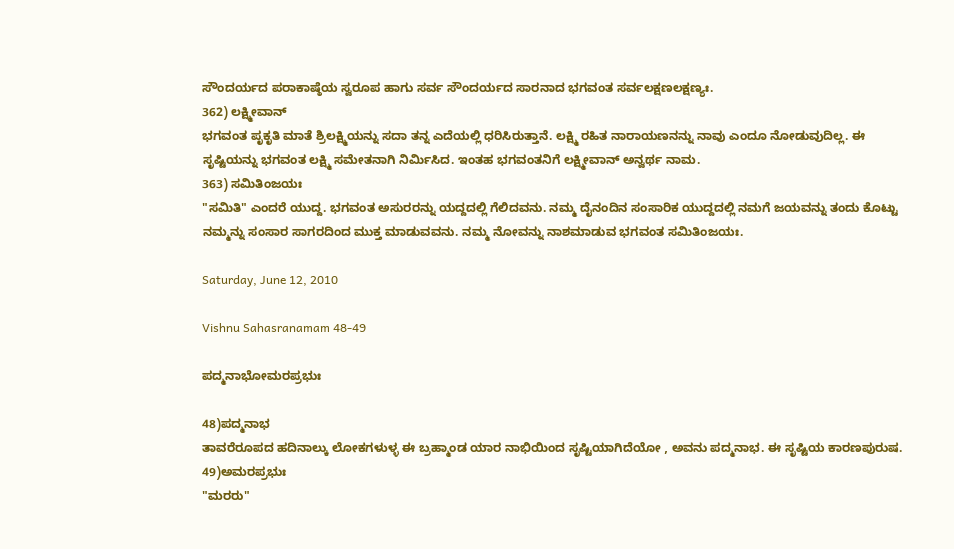ಸೌಂದರ್ಯದ ಪರಾಕಾಷ್ಠೆಯ ಸ್ವರೂಪ ಹಾಗು ಸರ್ವ ಸೌಂದರ್ಯದ ಸಾರನಾದ ಭಗವಂತ ಸರ್ವಲಕ್ಷಣಲಕ್ಷಣ್ಯಃ.
362) ಲಕ್ಷ್ಮೀವಾನ್
ಭಗವಂತ ಪೃಕೃತಿ ಮಾತೆ ಶ್ರಿಲಕ್ಷ್ಮಿಯನ್ನು ಸದಾ ತನ್ನ ಎದೆಯಲ್ಲಿ ಧರಿಸಿರುತ್ತಾನೆ. ಲಕ್ಷ್ಮಿ ರಹಿತ ನಾರಾಯಣನನ್ನು ನಾವು ಎಂದೂ ನೋಡುವುದಿಲ್ಲ. ಈ ಸೃಷ್ಟಿಯನ್ನು ಭಗವಂತ ಲಕ್ಷ್ಮಿ ಸಮೇತನಾಗಿ ನಿರ್ಮಿಸಿದ. ಇಂತಹ ಭಗವಂತನಿಗೆ ಲಕ್ಷ್ಮೀವಾನ್ ಅನ್ವರ್ಥ ನಾಮ.
363) ಸಮಿತಿಂಜಯಃ
"ಸಮಿತಿ" ಎಂದರೆ ಯುದ್ದ. ಭಗವಂತ ಅಸುರರನ್ನು ಯದ್ದದಲ್ಲಿ ಗೆಲಿದವನು. ನಮ್ಮ ದೈನಂದಿನ ಸಂಸಾರಿಕ ಯುದ್ದದಲ್ಲಿ ನಮಗೆ ಜಯವನ್ನು ತಂದು ಕೊಟ್ಟು ನಮ್ಮನ್ನು ಸಂಸಾರ ಸಾಗರದಿಂದ ಮುಕ್ತ ಮಾಡುವವನು. ನಮ್ಮ ನೋವನ್ನು ನಾಶಮಾಡುವ ಭಗವಂತ ಸಮಿತಿಂಜಯಃ.

Saturday, June 12, 2010

Vishnu Sahasranamam 48-49

ಪದ್ಮನಾಭೋಮರಪ್ರಭುಃ

48)ಪದ್ಮನಾಭ
ತಾವರೆರೂಪದ ಹದಿನಾಲ್ಕು ಲೋಕಗಳುಳ್ಳ ಈ ಬ್ರಹ್ಮಾಂಡ ಯಾರ ನಾಭಿಯಿಂದ ಸೃಷ್ಟಿಯಾಗಿದೆಯೋ , ಅವನು ಪದ್ಮನಾಭ. ಈ ಸೃಷ್ಟಿಯ ಕಾರಣಪುರುಷ.
49)ಅಮರಪ್ರಭುಃ
"ಮರರು"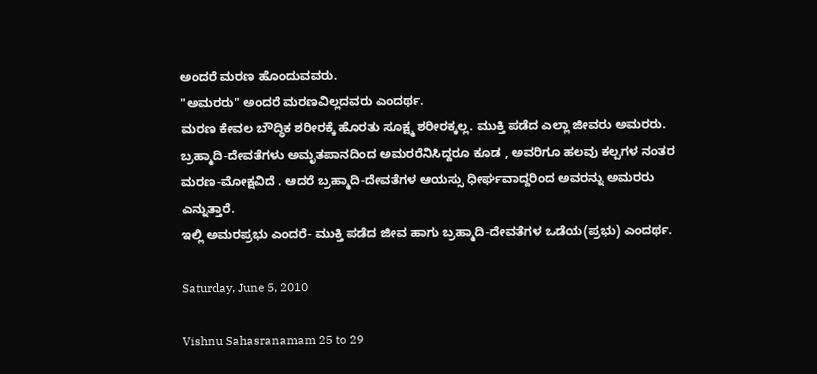ಅಂದರೆ ಮರಣ ಹೊಂದುವವರು.
"ಅಮರರು" ಅಂದರೆ ಮರಣವಿಲ್ಲದವರು ಎಂದರ್ಥ.
ಮರಣ ಕೇವಲ ಬೌದ್ಧಿಕ ಶರೀರಕ್ಕೆ ಹೊರತು ಸೂಕ್ಷ್ಮ ಶರೀರಕ್ಕಲ್ಲ. ಮುಕ್ತಿ ಪಡೆದ ಎಲ್ಲಾ ಜೀವರು ಅಮರರು.
ಬ್ರಹ್ಮಾದಿ-ದೇವತೆಗಳು ಅಮೃತಪಾನದಿಂದ ಅಮರರೆನಿಸಿದ್ದರೂ ಕೂಡ , ಅವರಿಗೂ ಹಲವು ಕಲ್ಪಗಳ ನಂತರ ಮರಣ-ಮೋಕ್ಷವಿದೆ . ಆದರೆ ಬ್ರಹ್ಮಾದಿ-ದೇವತೆಗಳ ಆಯಸ್ಸು ಧೀರ್ಘವಾದ್ದರಿಂದ ಅವರನ್ನು ಅಮರರು ಎನ್ನುತ್ತಾರೆ.
ಇಲ್ಲಿ ಅಮರಪ್ರಭು ಎಂದರೆ- ಮುಕ್ತಿ ಪಡೆದ ಜೀವ ಹಾಗು ಬ್ರಹ್ಮಾದಿ-ದೇವತೆಗಳ ಒಡೆಯ(ಪ್ರಭು) ಎಂದರ್ಥ.

Saturday, June 5, 2010

Vishnu Sahasranamam 25 to 29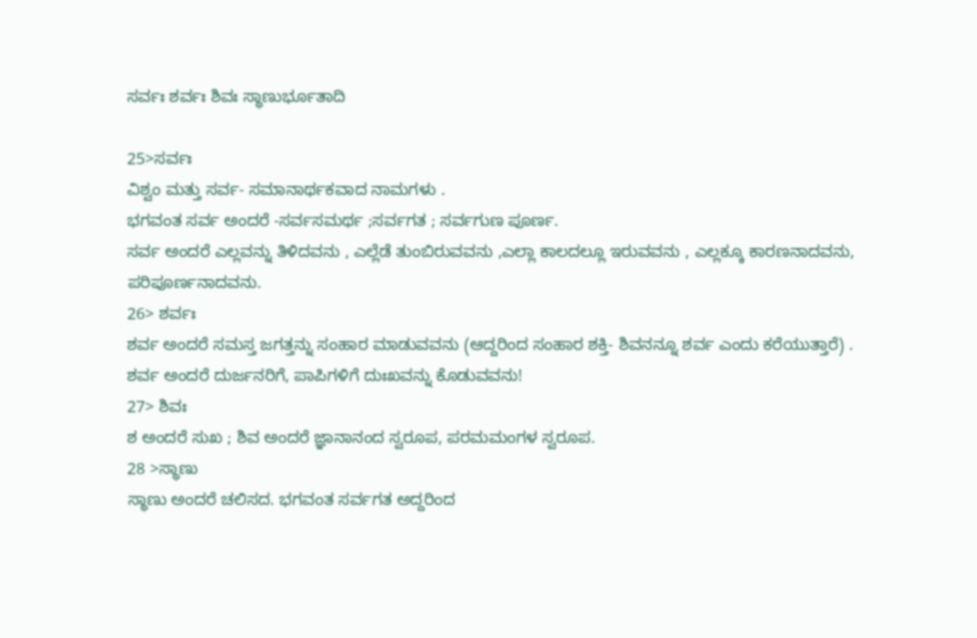ಸರ್ವಃ ಶರ್ವಃ ಶಿವಃ ಸ್ಥಾಣುರ್ಭೂತಾದಿ

25>ಸರ್ವಃ
ವಿಶ್ವಂ ಮತ್ತು ಸರ್ವ- ಸಮಾನಾರ್ಥಕವಾದ ನಾಮಗಳು .
ಭಗವಂತ ಸರ್ವ ಅಂದರೆ -ಸರ್ವಸಮರ್ಥ ;ಸರ್ವಗತ ; ಸರ್ವಗುಣ ಪೂರ್ಣ.
ಸರ್ವ ಅಂದರೆ ಎಲ್ಲವನ್ನು ತಿಳಿದವನು , ಎಲ್ಲೆಡೆ ತುಂಬಿರುವವನು ,ಎಲ್ಲಾ ಕಾಲದಲ್ಲೂ ಇರುವವನು , ಎಲ್ಲಕ್ಕೂ ಕಾರಣನಾದವನು, ಪರಿಪೂರ್ಣನಾದವನು.
26> ಶರ್ವಃ
ಶರ್ವ ಅಂದರೆ ಸಮಸ್ತ ಜಗತ್ತನ್ನು ಸಂಹಾರ ಮಾಡುವವನು (ಆದ್ದರಿಂದ ಸಂಹಾರ ಶಕ್ತಿ- ಶಿವನನ್ನೂ ಶರ್ವ ಎಂದು ಕರೆಯುತ್ತಾರೆ) .
ಶರ್ವ ಅಂದರೆ ದುರ್ಜನರಿಗೆ, ಪಾಪಿಗಳಿಗೆ ದುಃಖವನ್ನು ಕೊಡುವವನು!
27> ಶಿವಃ
ಶ ಅಂದರೆ ಸುಖ ; ಶಿವ ಅಂದರೆ ಜ್ಞಾನಾನಂದ ಸ್ವರೂಪ, ಪರಮಮಂಗಳ ಸ್ವರೂಪ.
28 >ಸ್ಥಾಣು
ಸ್ಥಾಣು ಅಂದರೆ ಚಲಿಸದ. ಭಗವಂತ ಸರ್ವಗತ ಅದ್ದರಿಂದ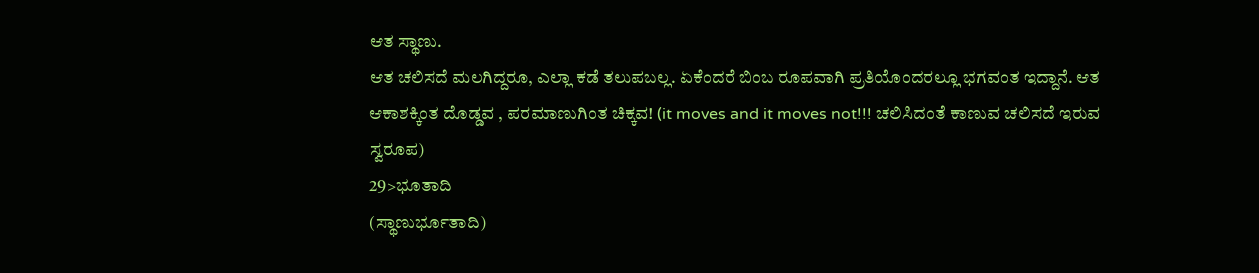ಆತ ಸ್ಥಾಣು.
ಆತ ಚಲಿಸದೆ ಮಲಗಿದ್ದರೂ, ಎಲ್ಲಾ ಕಡೆ ತಲುಪಬಲ್ಲ. ಏಕೆಂದರೆ ಬಿಂಬ ರೂಪವಾಗಿ ಪ್ರತಿಯೊಂದರಲ್ಲೂ ಭಗವಂತ ಇದ್ದಾನೆ. ಆತ ಆಕಾಶಕ್ಕಿಂತ ದೊಡ್ಡವ , ಪರಮಾಣುಗಿಂತ ಚಿಕ್ಕವ! (it moves and it moves not!!! ಚಲಿಸಿದಂತೆ ಕಾಣುವ ಚಲಿಸದೆ ಇರುವ ಸ್ವರೂಪ)
29>ಭೂತಾದಿ
(ಸ್ಥಾಣುರ್ಭೂತಾದಿ)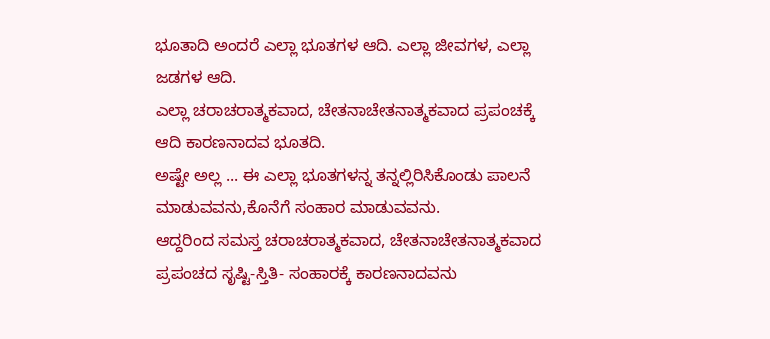ಭೂತಾದಿ ಅಂದರೆ ಎಲ್ಲಾ ಭೂತಗಳ ಆದಿ. ಎಲ್ಲಾ ಜೀವಗಳ, ಎಲ್ಲಾ ಜಡಗಳ ಆದಿ.
ಎಲ್ಲಾ ಚರಾಚರಾತ್ಮಕವಾದ, ಚೇತನಾಚೇತನಾತ್ಮಕವಾದ ಪ್ರಪಂಚಕ್ಕೆ ಆದಿ ಕಾರಣನಾದವ ಭೂತದಿ.
ಅಷ್ಟೇ ಅಲ್ಲ ... ಈ ಎಲ್ಲಾ ಭೂತಗಳನ್ನ ತನ್ನಲ್ಲಿರಿಸಿಕೊಂಡು ಪಾಲನೆ ಮಾಡುವವನು,ಕೊನೆಗೆ ಸಂಹಾರ ಮಾಡುವವನು.
ಆದ್ದರಿಂದ ಸಮಸ್ತ ಚರಾಚರಾತ್ಮಕವಾದ, ಚೇತನಾಚೇತನಾತ್ಮಕವಾದ ಪ್ರಪಂಚದ ಸೃಷ್ಟಿ-ಸ್ತಿತಿ- ಸಂಹಾರಕ್ಕೆ ಕಾರಣನಾದವನು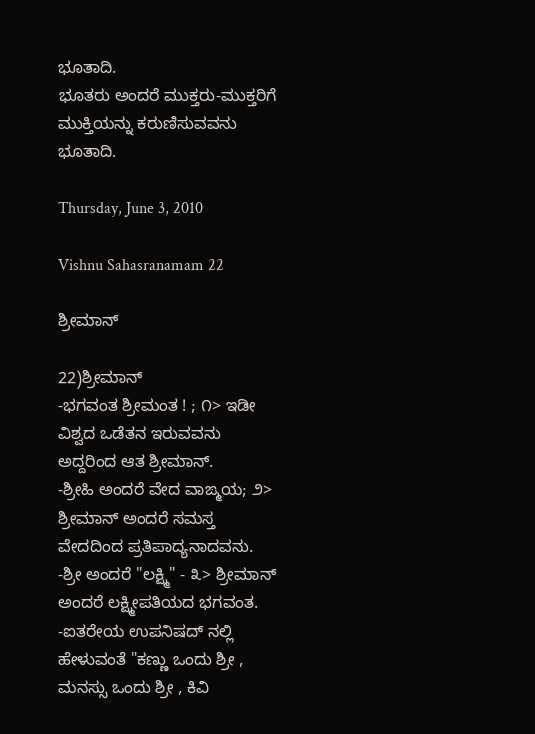ಭೂತಾದಿ.
ಭೂತರು ಅಂದರೆ ಮುಕ್ತರು-ಮುಕ್ತರಿಗೆ ಮುಕ್ತಿಯನ್ನು ಕರುಣಿಸುವವನು ಭೂತಾದಿ.

Thursday, June 3, 2010

Vishnu Sahasranamam 22

ಶ್ರೀಮಾನ್

22)ಶ್ರೀಮಾನ್
-ಭಗವಂತ ಶ್ರೀಮಂತ ! ; ೧> ಇಡೀ ವಿಶ್ವದ ಒಡೆತನ ಇರುವವನು ಅದ್ದರಿಂದ ಆತ ಶ್ರೀಮಾನ್.
-ಶ್ರೀಹಿ ಅಂದರೆ ವೇದ ವಾಙ್ಮಯ; ೨> ಶ್ರೀಮಾನ್ ಅಂದರೆ ಸಮಸ್ತ ವೇದದಿಂದ ಪ್ರತಿಪಾದ್ಯನಾದವನು.
-ಶ್ರೀ ಅಂದರೆ "ಲಕ್ಷ್ಮಿ" - ೩> ಶ್ರೀಮಾನ್ ಅಂದರೆ ಲಕ್ಷ್ಮೀಪತಿಯದ ಭಗವಂತ.
-ಐತರೇಯ ಉಪನಿಷದ್ ನಲ್ಲಿ ಹೇಳುವಂತೆ "ಕಣ್ಣು ಒಂದು ಶ್ರೀ , ಮನಸ್ಸು ಒಂದು ಶ್ರೀ , ಕಿವಿ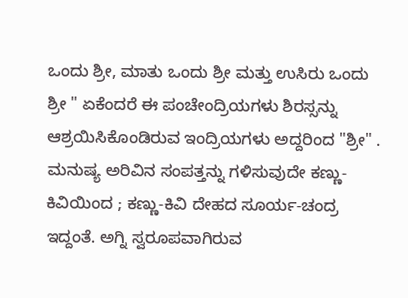ಒಂದು ಶ್ರೀ, ಮಾತು ಒಂದು ಶ್ರೀ ಮತ್ತು ಉಸಿರು ಒಂದು ಶ್ರೀ " ಏಕೆಂದರೆ ಈ ಪಂಚೇಂದ್ರಿಯಗಳು ಶಿರಸ್ಸನ್ನು ಆಶ್ರಯಿಸಿಕೊಂಡಿರುವ ಇಂದ್ರಿಯಗಳು ಅದ್ದರಿಂದ "ಶ್ರೀ" .
ಮನುಷ್ಯ ಅರಿವಿನ ಸಂಪತ್ತನ್ನು ಗಳಿಸುವುದೇ ಕಣ್ಣು- ಕಿವಿಯಿಂದ ; ಕಣ್ಣು-ಕಿವಿ ದೇಹದ ಸೂರ್ಯ-ಚಂದ್ರ ಇದ್ದಂತೆ. ಅಗ್ನಿ ಸ್ವರೂಪವಾಗಿರುವ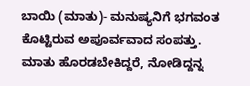ಬಾಯಿ (ಮಾತು)- ಮನುಷ್ಯನಿಗೆ ಭಗವಂತ ಕೊಟ್ಟಿರುವ ಅಪೂರ್ವವಾದ ಸಂಪತ್ತು. ಮಾತು ಹೊರಡಬೇಕಿದ್ದರೆ, ನೋಡಿದ್ದನ್ನ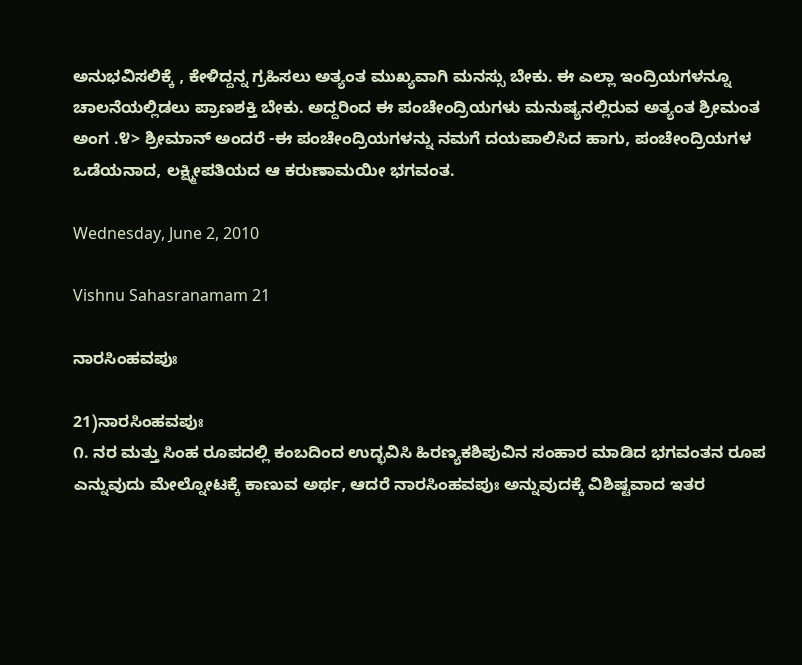ಅನುಭವಿಸಲಿಕ್ಕೆ , ಕೇಳಿದ್ದನ್ನ ಗ್ರಹಿಸಲು ಅತ್ಯಂತ ಮುಖ್ಯವಾಗಿ ಮನಸ್ಸು ಬೇಕು. ಈ ಎಲ್ಲಾ ಇಂದ್ರಿಯಗಳನ್ನೂ ಚಾಲನೆಯಲ್ಲಿಡಲು ಪ್ರಾಣಶಕ್ತಿ ಬೇಕು. ಅದ್ದರಿಂದ ಈ ಪಂಚೇಂದ್ರಿಯಗಳು ಮನುಷ್ಯನಲ್ಲಿರುವ ಅತ್ಯಂತ ಶ್ರೀಮಂತ ಅಂಗ .೪> ಶ್ರೀಮಾನ್ ಅಂದರೆ -ಈ ಪಂಚೇಂದ್ರಿಯಗಳನ್ನು ನಮಗೆ ದಯಪಾಲಿಸಿದ ಹಾಗು, ಪಂಚೇಂದ್ರಿಯಗಳ ಒಡೆಯನಾದ, ಲಕ್ಷ್ಮೀಪತಿಯದ ಆ ಕರುಣಾಮಯೀ ಭಗವಂತ.

Wednesday, June 2, 2010

Vishnu Sahasranamam 21

ನಾರಸಿಂಹವಪುಃ

21)ನಾರಸಿಂಹವಪುಃ
೧. ನರ ಮತ್ತು ಸಿಂಹ ರೂಪದಲ್ಲಿ ಕಂಬದಿಂದ ಉದ್ಭವಿಸಿ ಹಿರಣ್ಯಕಶಿಪುವಿನ ಸಂಹಾರ ಮಾಡಿದ ಭಗವಂತನ ರೂಪ ಎನ್ನುವುದು ಮೇಲ್ನೋಟಕ್ಕೆ ಕಾಣುವ ಅರ್ಥ, ಆದರೆ ನಾರಸಿಂಹವಪುಃ ಅನ್ನುವುದಕ್ಕೆ ವಿಶಿಷ್ಟವಾದ ಇತರ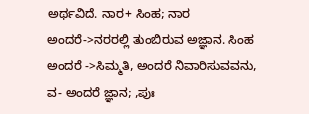ಅರ್ಥವಿದೆ. ನಾರ+ ಸಿಂಹ; ನಾರ ಅಂದರೆ->ನರರಲ್ಲಿ ತುಂಬಿರುವ ಅಜ್ಞಾನ. ಸಿಂಹ ಅಂದರೆ ->ಸಿಮ್ಮತಿ, ಅಂದರೆ ನಿವಾರಿಸುವವನು, ವ- ಅಂದರೆ ಜ್ಞಾನ; ,ಪುಃ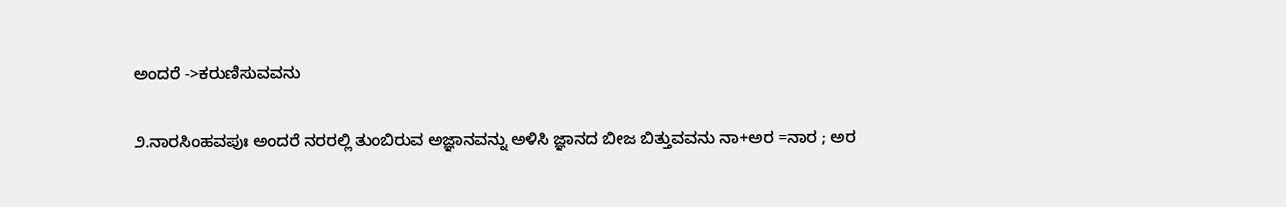ಅಂದರೆ ->ಕರುಣಿಸುವವನು

೨.ನಾರಸಿಂಹವಪುಃ ಅಂದರೆ ನರರಲ್ಲಿ ತುಂಬಿರುವ ಅಜ್ಞಾನವನ್ನು ಅಳಿಸಿ ಜ್ಞಾನದ ಬೀಜ ಬಿತ್ತುವವನು ನಾ+ಅರ =ನಾರ ; ಅರ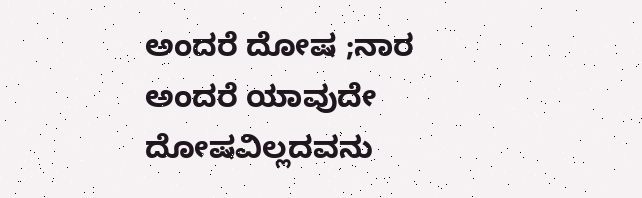ಅಂದರೆ ದೋಷ ;ನಾರ ಅಂದರೆ ಯಾವುದೇ ದೋಷವಿಲ್ಲದವನು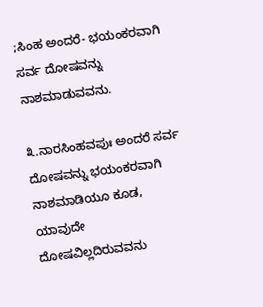;ಸಿಂಹ ಅಂದರೆ- ಭಯಂಕರವಾಗಿ ಸರ್ವ ದೋಷವನ್ನು ನಾಶಮಾಡುವವನು.

೩.ನಾರಸಿಂಹವಪುಃ ಅಂದರೆ ಸರ್ವ ದೋಷವನ್ನು ಭಯಂಕರವಾಗಿ ನಾಶಮಾಡಿಯೂ ಕೂಡ, ಯಾವುದೇ ದೋಷವಿಲ್ಲದಿರುವವನು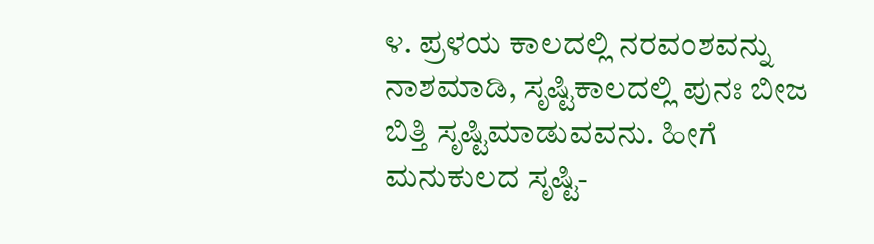೪. ಪ್ರಳಯ ಕಾಲದಲ್ಲಿ ನರವಂಶವನ್ನು ನಾಶಮಾಡಿ, ಸೃಷ್ಟಿಕಾಲದಲ್ಲಿ ಪುನಃ ಬೀಜ ಬಿತ್ತಿ ಸೃಷ್ಟಿಮಾಡುವವನು. ಹೀಗೆ ಮನುಕುಲದ ಸೃಷ್ಟಿ-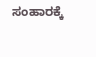ಸಂಹಾರಕ್ಕೆ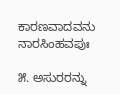ಕಾರಣವಾದವನು ನಾರಸಿಂಹವಪುಃ

೫. ಅಸುರರನ್ನು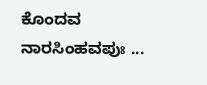ಕೊಂದವ ನಾರಸಿಂಹವಪುಃ ...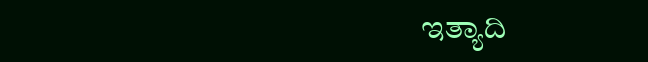ಇತ್ಯಾದಿ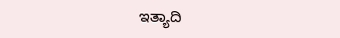ಇತ್ಯಾದಿ